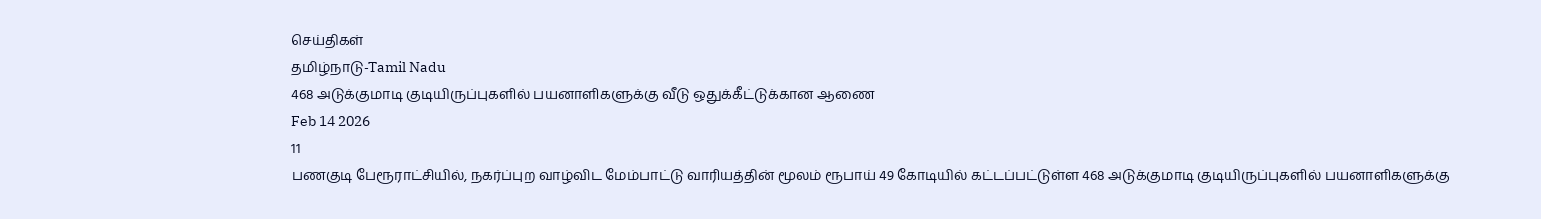செய்திகள்
தமிழ்நாடு-Tamil Nadu
468 அடுக்குமாடி குடியிருப்புகளில் பயனாளிகளுக்கு வீடு ஒதுக்கீட்டுக்கான ஆணை
Feb 14 2026
11
பணகுடி பேரூராட்சியில், நகர்ப்புற வாழ்விட மேம்பாட்டு வாரியத்தின் மூலம் ரூபாய் 49 கோடியில் கட்டப்பட்டுள்ள 468 அடுக்குமாடி குடியிருப்புகளில் பயனாளிகளுக்கு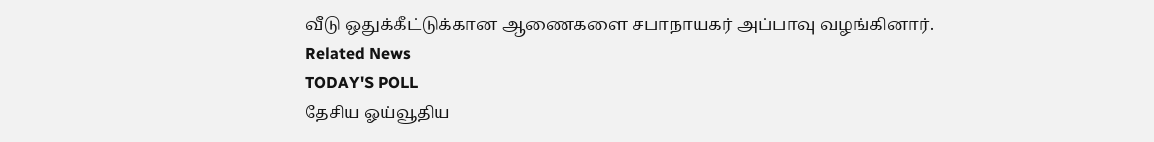வீடு ஒதுக்கீட்டுக்கான ஆணைகளை சபாநாயகர் அப்பாவு வழங்கினார்.
Related News
TODAY'S POLL
தேசிய ஓய்வூதிய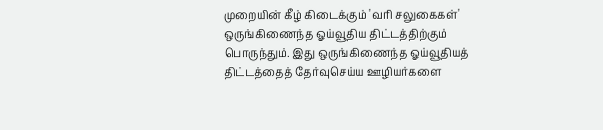முறையின் கீழ் கிடைக்கும் 'வரி சலுகைகள்' ஒருங்கிணைந்த ஓய்வூதிய திட்டத்திற்கும் பொருந்தும். இது ஒருங்கிணைந்த ஓய்வூதியத் திட்டத்தைத் தேர்வுசெய்ய ஊழியர்களை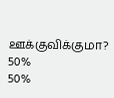ஊக்குவிக்குமா?
50%
50%